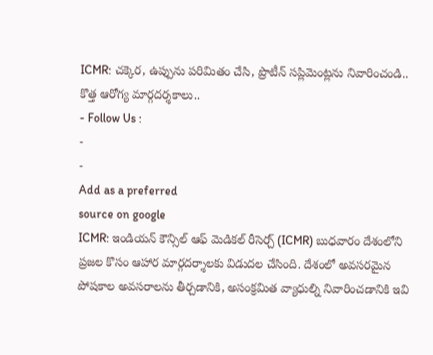ICMR: చక్కెర, ఉప్పును పరిమితం చేసి, ప్రొటీన్ సప్లిమెంట్లను నివారించండి.. కొత్త ఆరోగ్య మార్గదర్శకాలు..
- Follow Us :
-
-
Add as a preferred
source on google
ICMR: ఇండియన్ కౌన్సిల్ ఆఫ్ మెడికల్ రీసెర్చ్ (ICMR) బుధవారం దేశంలోని ప్రజల కొసం ఆహార మార్గదర్శాలకు విడుదల చేసింది. దేశంలో అవసరమైన పోషకాల అవసరాలను తీర్చడానికి, అసంక్రమిత వ్యాధుల్ని నివారించడానికి ఇవి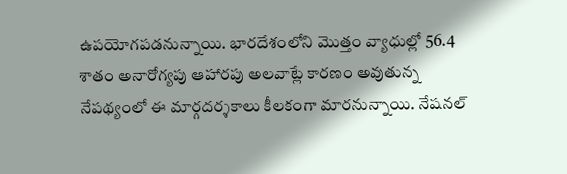ఉపయోగపడనున్నాయి. భారదేశంలోని మొత్తం వ్యాధుల్లో 56.4 శాతం అనారోగ్యపు ఆహారపు అలవాట్లే కారణం అవుతున్న నేపథ్యంలో ఈ మార్గదర్శకాలు కీలకంగా మారనున్నాయి. నేషనల్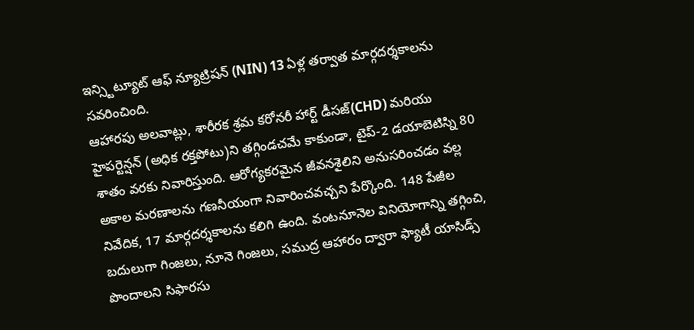ఇన్స్టిట్యూట్ ఆఫ్ న్యూట్రిషన్ (NIN) 13 ఏళ్ల తర్వాత మార్గదర్శకాలను సవరించింది.
ఆహారపు అలవాట్లు, శారీరక శ్రమ కరోనరీ హార్ట్ డీసజ్(CHD) మరియు హైపర్టెన్షన్ (అధిక రక్తపోటు)ని తగ్గిండచమే కాకుండా, టైప్-2 డయాబెటిస్ని 80 శాతం వరకు నివారిస్తుంది. ఆరోగ్యకరమైన జీవనశైలిని అనుసరించడం వల్ల అకాల మరణాలను గణనీయంగా నివారించవచ్చని పేర్కొంది. 148 పేజీల నివేదిక, 17 మార్గదర్శకాలను కలిగి ఉంది. వంటనూనెల వినియోగాన్ని తగ్గించి, బదులుగా గింజలు, నూనె గింజలు, సముద్ర ఆహారం ద్వారా ఫ్యాటీ యాసిడ్స్ పొందాలని సిఫారసు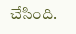చేసింది.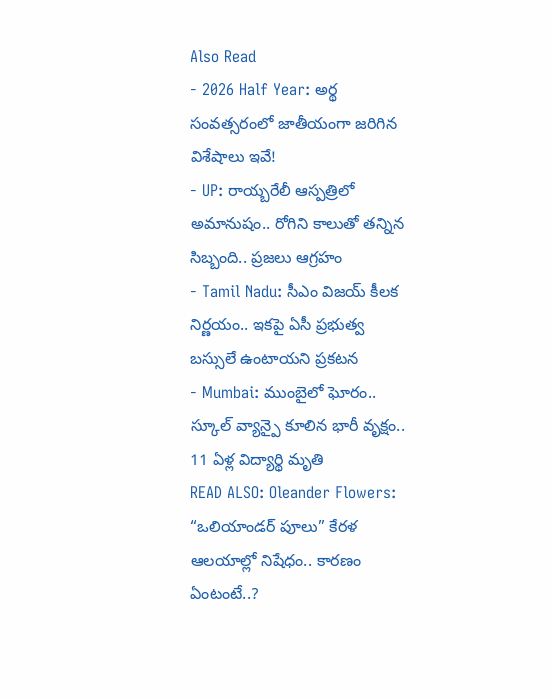Also Read
- 2026 Half Year: అర్థ సంవత్సరంలో జాతీయంగా జరిగిన విశేషాలు ఇవే!
- UP: రాయ్బరేలీ ఆస్పత్రిలో అమానుషం.. రోగిని కాలుతో తన్నిన సిబ్బంది.. ప్రజలు ఆగ్రహం
- Tamil Nadu: సీఎం విజయ్ కీలక నిర్ణయం.. ఇకపై ఏసీ ప్రభుత్వ బస్సులే ఉంటాయని ప్రకటన
- Mumbai: ముంబైలో ఘోరం.. స్కూల్ వ్యాన్పై కూలిన భారీ వృక్షం.. 11 ఏళ్ల విద్యార్థి మృతి
READ ALSO: Oleander Flowers: “ఒలియాండర్ పూలు” కేరళ ఆలయాల్లో నిషేధం.. కారణం ఏంటంటే..?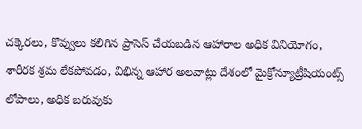చక్కెరలు, కొవ్వులు కలిగిన ప్రాసెస్ చేయబడిన ఆహారాల అధిక వినియోగం, శారీరక శ్రమ లేకపోవడం, విభిన్న ఆహార అలవాట్లు దేశంలో మైక్రోన్యూట్రీషియంట్స్ లోపాలు, అధిక బరువుకు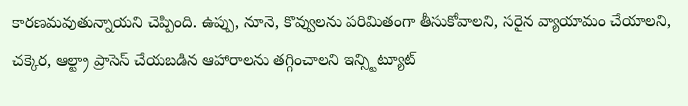కారణమవుతున్నాయని చెప్పింది. ఉప్పు, నూనె, కొవ్వులను పరిమితంగా తీసుకోవాలని, సరైన వ్యాయామం చేయాలని, చక్కెర, ఆల్ట్రా ప్రాసెస్ చేయబడిన ఆహారాలను తగ్గించాలని ఇన్స్టిట్యూట్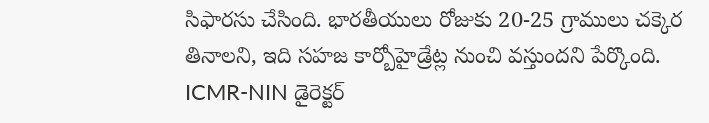సిఫారసు చేసింది. భారతీయులు రోజుకు 20-25 గ్రాములు చక్కెర తినాలని, ఇది సహజ కార్బోహైడ్రేట్ల నుంచి వస్తుందని పేర్కొంది.
ICMR-NIN డైరెక్టర్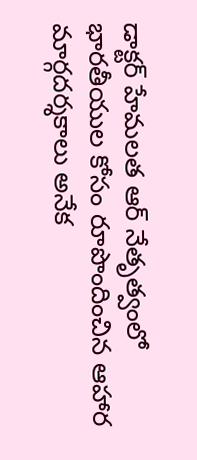డాక్టర్ హేమలత ఆర్ నేతృత్వంలో భారతీయుల కోసం రూపొందించిన ఆహార మార్గదర్శకాలు అనేక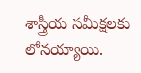శాస్త్రీయ సమీక్షలకు లోనయ్యాయి.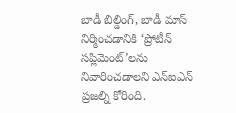బాడీ బిల్డింగ్, బాడీ మాస్ నిర్మించడానికి ‘ప్రోటీన్ సప్లిమెంట్’లను నివారించడాలని ఎన్ఐఎన్ ప్రజల్ని కోరింది.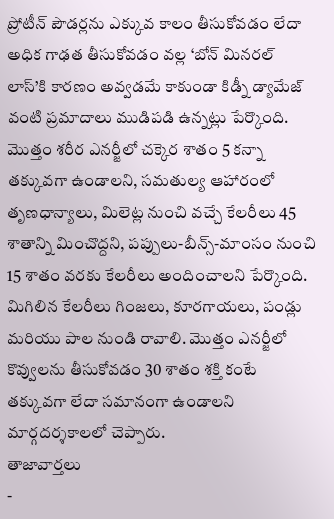ప్రోటీన్ పౌడర్లను ఎక్కువ కాలం తీసుకోవడం లేదా అధిక గాఢత తీసుకోవడం వల్ల ‘బోన్ మినరల్ లాస్’కి కారణం అవ్వడమే కాకుండా కిడ్నీ డ్యామేజ్ వంటి ప్రమాదాలు ముడిపడి ఉన్నట్లు పేర్కొంది.
మొత్తం శరీర ఎనర్జీలో చక్కెర శాతం 5 కన్నా తక్కువగా ఉండాలని, సమతుల్య ఆహారంలో తృణధాన్యాలు, మిలెట్ల నుంచి వచ్చే కేలరీలు 45 శాతాన్ని మించొద్దని, పప్పులు-బీన్స్-మాంసం నుంచి 15 శాతం వరకు కేలరీలు అందించాలని పేర్కొంది. మిగిలిన కేలరీలు గింజలు, కూరగాయలు, పండ్లు మరియు పాల నుండి రావాలి. మొత్తం ఎనర్జీలో కొవ్వులను తీసుకోవడం 30 శాతం శక్తి కంటే తక్కువగా లేదా సమానంగా ఉండాలని మార్గదర్శకాలలో చెప్పారు.
తాజావార్తలు
-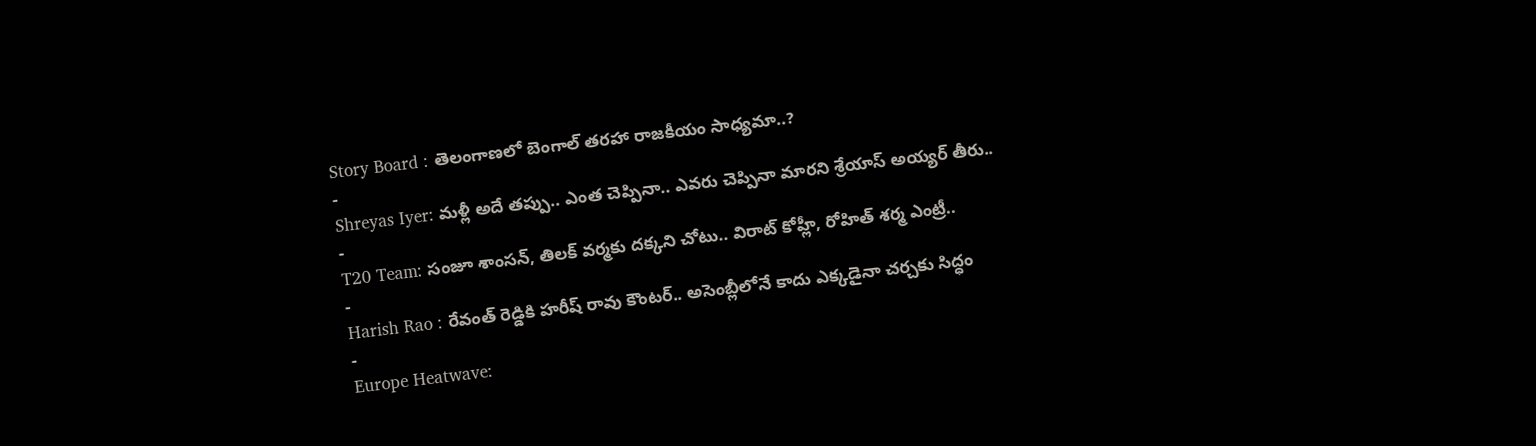Story Board : తెలంగాణలో బెంగాల్ తరహా రాజకీయం సాధ్యమా..?
-
Shreyas Iyer: మళ్లీ అదే తప్పు.. ఎంత చెప్పినా.. ఎవరు చెప్పినా మారని శ్రేయాస్ అయ్యర్ తీరు..
-
T20 Team: సంజూ శాంసన్, తిలక్ వర్మకు దక్కని చోటు.. విరాట్ కోహ్లీ, రోహిత్ శర్మ ఎంట్రీ..
-
Harish Rao : రేవంత్ రెడ్డికి హరీష్ రావు కౌంటర్.. అసెంబ్లీలోనే కాదు ఎక్కడైనా చర్చకు సిద్ధం
-
Europe Heatwave: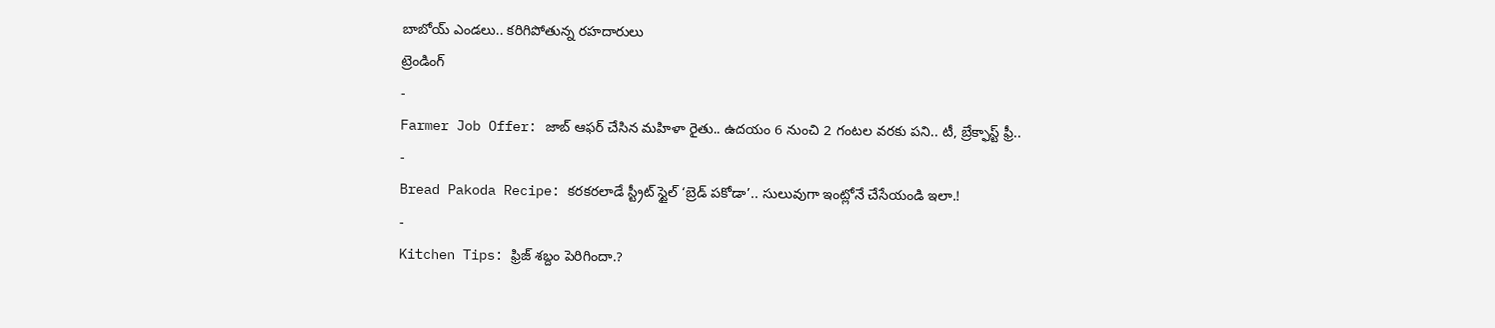బాబోయ్ ఎండలు.. కరిగిపోతున్న రహదారులు
ట్రెండింగ్
-
Farmer Job Offer: జాబ్ ఆఫర్ చేసిన మహిళా రైతు.. ఉదయం 6 నుంచి 2 గంటల వరకు పని.. టీ, బ్రేక్ఫాస్ట్ ఫ్రీ..
-
Bread Pakoda Recipe: కరకరలాడే స్ట్రీట్ స్టైల్ ‘బ్రెడ్ పకోడా’.. సులువుగా ఇంట్లోనే చేసేయండి ఇలా.!
-
Kitchen Tips: ఫ్రిజ్ శబ్దం పెరిగిందా.?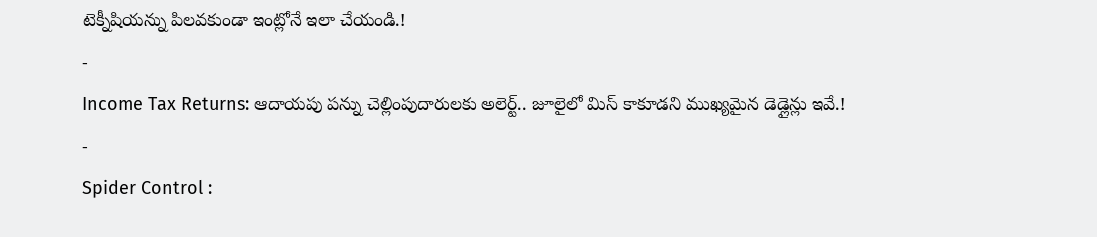టెక్నీషియన్ను పిలవకుండా ఇంట్లోనే ఇలా చేయండి.!
-
Income Tax Returns: ఆదాయపు పన్ను చెల్లింపుదారులకు అలెర్ట్.. జూలైలో మిస్ కాకూడని ముఖ్యమైన డెడ్లైన్లు ఇవే.!
-
Spider Control :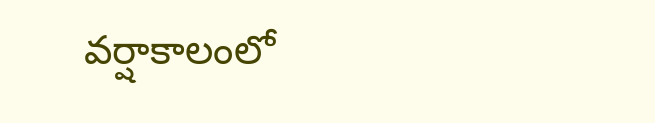వర్షాకాలంలో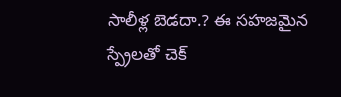సాలీళ్ల బెడదా.? ఈ సహజమైన స్ప్రేలతో చెక్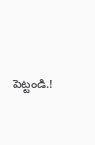పెట్టండి.!